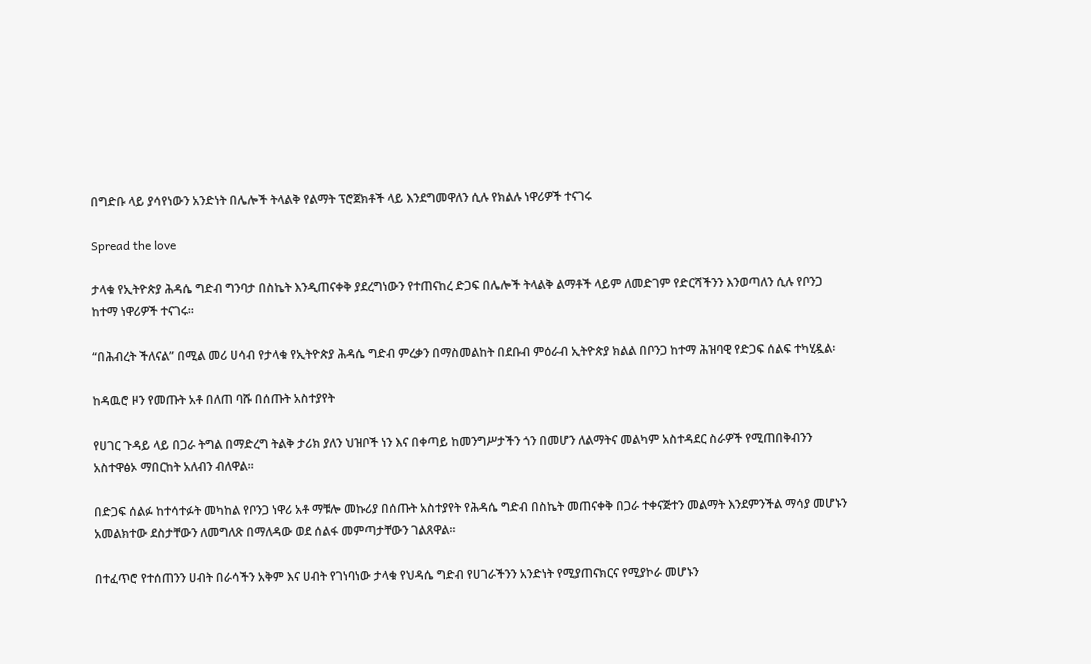በግድቡ ላይ ያሳየነውን አንድነት በሌሎች ትላልቅ የልማት ፕሮጀክቶች ላይ እንደግመዋለን ሲሉ የክልሉ ነዋሪዎች ተናገሩ

Spread the love

ታላቁ የኢትዮጵያ ሕዳሴ ግድብ ግንባታ በስኬት እንዲጠናቀቅ ያደረግነውን የተጠናከረ ድጋፍ በሌሎች ትላልቅ ልማቶች ላይም ለመድገም የድርሻችንን እንወጣለን ሲሉ የቦንጋ ከተማ ነዋሪዎች ተናገሩ።

“በሕብረት ችለናል” በሚል መሪ ሀሳብ የታላቁ የኢትዮጵያ ሕዳሴ ግድብ ምረቃን በማስመልከት በደቡብ ምዕራብ ኢትዮጵያ ክልል በቦንጋ ከተማ ሕዝባዊ የድጋፍ ሰልፍ ተካሂዷል፡

ከዳዉሮ ዞን የመጡት አቶ በለጠ ባሹ በሰጡት አስተያየት

የሀገር ጉዳይ ላይ በጋራ ትግል በማድረግ ትልቅ ታሪክ ያለን ህዝቦች ነን እና በቀጣይ ከመንግሥታችን ጎን በመሆን ለልማትና መልካም አስተዳደር ስራዎች የሚጠበቅብንን አስተዋፅኦ ማበርከት አለብን ብለዋል።

በድጋፍ ሰልፉ ከተሳተፉት መካከል የቦንጋ ነዋሪ አቶ ማቹሎ መኩሪያ በሰጡት አስተያየት የሕዳሴ ግድብ በስኬት መጠናቀቅ በጋራ ተቀናጅተን መልማት እንደምንችል ማሳያ መሆኑን አመልክተው ደስታቸውን ለመግለጽ በማለዳው ወደ ሰልፋ መምጣታቸውን ገልጸዋል።

በተፈጥሮ የተሰጠንን ሀብት በራሳችን አቅም እና ሀብት የገነባነው ታላቁ የህዳሴ ግድብ የሀገራችንን አንድነት የሚያጠናክርና የሚያኮራ መሆኑን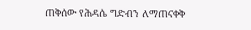ጠቅሰው የሕዳሴ ግድብን ለማጠናቀቅ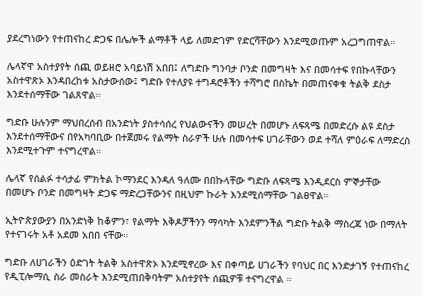ያደረግነውን የተጠናከረ ድጋፍ በሌሎች ልማቶች ላይ ለመድገም የድርሻቸውን እንደሚወጡም አረጋግጠዋል።

ሌላኛዋ አስተያየት ሰጪ ወይዘሮ አባይነሽ አበበ፤ ለግድቡ ግንባታ ቦንድ በመግዛት እና በመሳተፍ የበኩላቸውን አስተዋጽኦ እንዳበረከቱ አስታውሰው፤ ግድቡ የተለያዩ ተግዳሮቶችን ተሻግሮ በስኬት በመጠናቀቁ ትልቅ ደስታ እንደተሰማቸው ገልጸዋል።

ግድቡ ሁሉንም ማህበረሰብ በአንድነት ያስተሳሰረ የህልውናችን መሠረት በመሆኑ ለፍጻሜ በመድረሱ ልዩ ደስታ እንደተሰማቸውና በየአካባቢው በተጀመሩ የልማት ስራዎች ሁሉ በመሳተፍ ሀገራቸውን ወደ ተሻለ ምዕራፍ ለማድረስ እንደሚተጉም ተናግረዋል።

ሌላኛ የሰልፉ ተሳታፊ ምክትል ኮማንደር እንዳለ ዓለሙ በበኩላቸው ግድቡ ለፍጻሜ እንዲደርስ ምኞታቸው በመሆኑ ቦንድ በመግዛት ድጋፍ ማድረጋቸውንና በዚህም ኩራት እንደሚሰማቸው ገልፀዋል።

ኢትዮጵያውያን በአንድነቅ ከቆምን፣ የልማት እቅዶቻችንን ማሳካት እንደምንችል ግድቡ ትልቅ ማስረጃ ነው በማለት የተናገሩት አቶ አደመ አበበ ናቸው።

ግድቡ ለሀገራችን ዕድገት ትልቅ አስተዋጽኦ እንደሚኖረው እና በቀጣይ ሀገራችን የባህር በር እንድታገኝ የተጠናከረ የዲፒሎማሲ ስራ መስራት እንደሚጠበቅባትም አስተያየት ሰጪዎቹ ተናግረዋል ።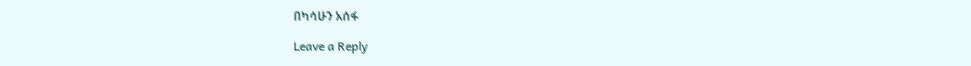በካሳሁን አሰፋ

Leave a Reply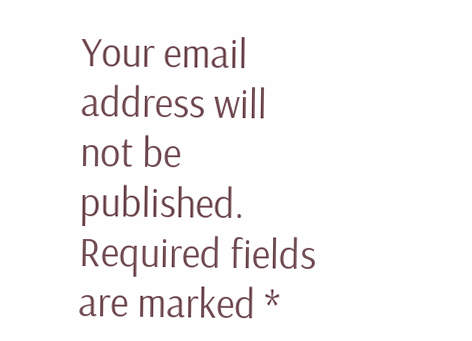Your email address will not be published. Required fields are marked *